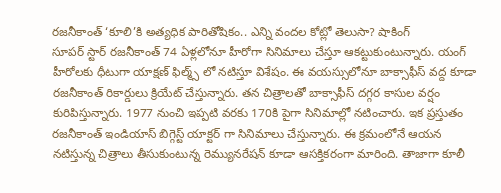రజనీకాంత్ ‘కూలి’కి అత్యధిక పారితోషికం.. ఎన్ని వందల కోట్లో తెలుసా? షాకింగ్
సూపర్ స్టార్ రజనీకాంత్ 74 ఏళ్లలోనూ హీరోగా సినిమాలు చేస్తూ ఆకట్టుకుంటున్నారు. యంగ్ హీరోలకు ధీటుగా యాక్షణ్ ఫిల్మ్స్ లో నటిస్తూ విశేషం. ఈ వయస్సులోనూ బాక్సాఫీస్ వద్ద కూడా రజనీకాంత్ రికార్డులు క్రియేట్ చేస్తున్నారు. తన చిత్రాలతో బాక్సాఫీస్ దగ్గర కాసుల వర్షం కురిపిస్తున్నారు. 1977 నుంచి ఇప్పటి వరకు 170కి పైగా సినిమాల్లో నటించారు. ఇక ప్రస్తుతం రజనీకాంత్ ఇండియాస్ బిగ్గెస్ట్ యాక్టర్ గా సినిమాలు చేస్తున్నారు. ఈ క్రమంలోనే ఆయన నటిస్తున్న చిత్రాలు తీసుకుంటున్న రెమ్యునరేషన్ కూడా ఆసక్తికరంగా మారింది. తాజాగా కూలీ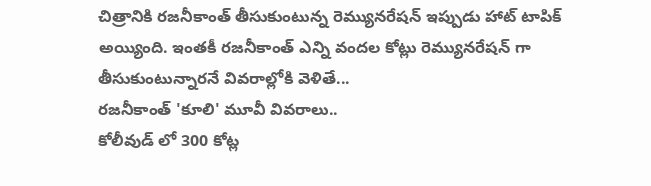చిత్రానికి రజనీకాంత్ తీసుకుంటున్న రెమ్యునరేషన్ ఇప్పుడు హాట్ టాపిక్ అయ్యింది. ఇంతకీ రజనీకాంత్ ఎన్ని వందల కోట్లు రెమ్యునరేషన్ గా తీసుకుంటున్నారనే వివరాల్లోకి వెళితే...
రజనీకాంత్ 'కూలి' మూవీ వివరాలు..
కోలీవుడ్ లో 300 కోట్ల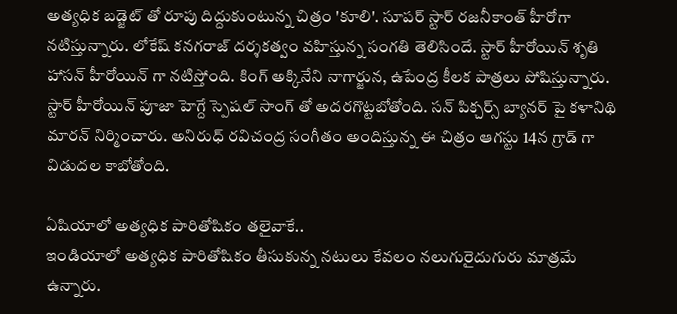అత్యధిక బడ్జెట్ తో రూపు దిద్దుకుంటున్న చిత్రం 'కూలి'. సూపర్ స్టార్ రజనీకాంత్ హీరోగా నటిస్తున్నారు. లోకేష్ కనగరాజ్ దర్శకత్వం వహిస్తున్న సంగతి తెలిసిందే. స్టార్ హీరోయిన్ శృతి హాసన్ హీరోయిన్ గా నటిస్తోంది. కింగ్ అక్కినేని నాగార్జున, ఉపేంద్ర కీలక పాత్రలు పోషిస్తున్నారు. స్టార్ హీరోయిన్ పూజా హెగ్దే స్పెషల్ సాంగ్ తో అదరగొట్టబోతోంది. సన్ పిక్చర్స్ బ్యానర్ పై కళానిథి మారన్ నిర్మించారు. అనిరుధ్ రవిచంద్ర సంగీతం అందిస్తున్న ఈ చిత్రం ఆగస్టు 14న గ్రాడ్ గా విడుదల కాబోతోంది.

ఏషియాలో అత్యధిక పారితోషికం తలైవాకే..
ఇండియాలో అత్యధిక పారితోషికం తీసుకున్న నటులు కేవలం నలుగురైదుగురు మాత్రమే ఉన్నారు.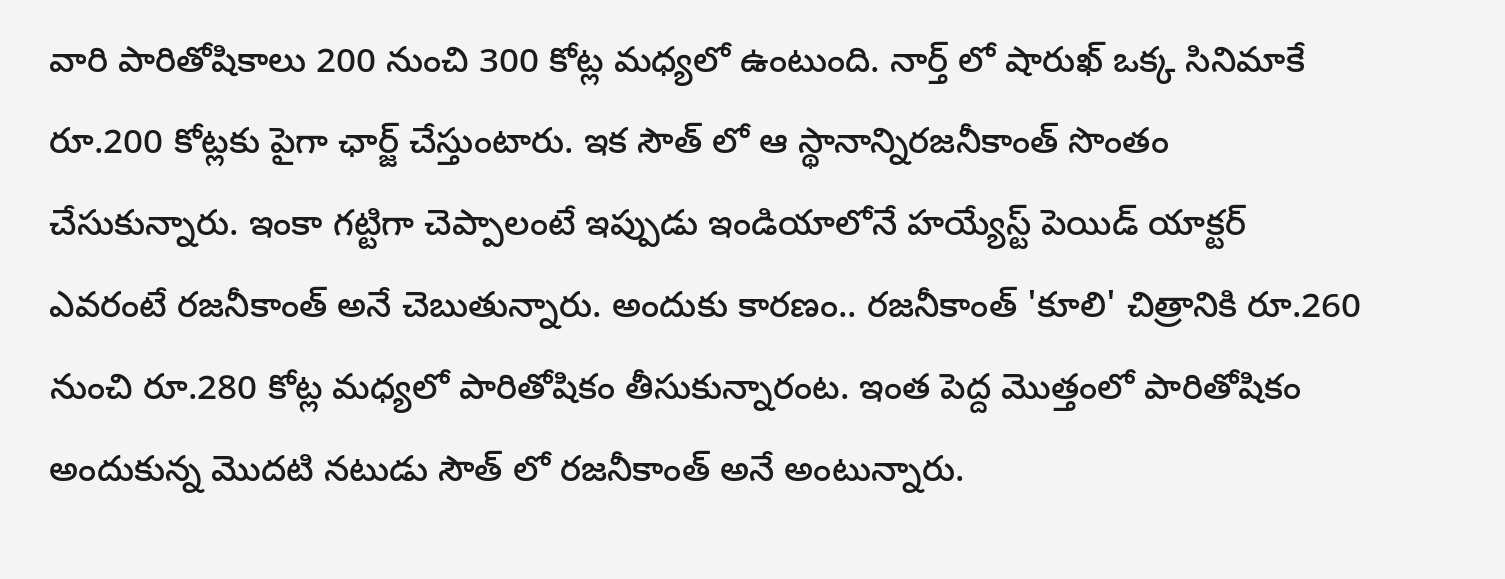వారి పారితోషికాలు 200 నుంచి 300 కోట్ల మధ్యలో ఉంటుంది. నార్త్ లో షారుఖ్ ఒక్క సినిమాకే రూ.200 కోట్లకు పైగా ఛార్జ్ చేస్తుంటారు. ఇక సౌత్ లో ఆ స్థానాన్నిరజనీకాంత్ సొంతం చేసుకున్నారు. ఇంకా గట్టిగా చెప్పాలంటే ఇప్పుడు ఇండియాలోనే హయ్యేస్ట్ పెయిడ్ యాక్టర్ ఎవరంటే రజనీకాంత్ అనే చెబుతున్నారు. అందుకు కారణం.. రజనీకాంత్ 'కూలి' చిత్రానికి రూ.260 నుంచి రూ.280 కోట్ల మధ్యలో పారితోషికం తీసుకున్నారంట. ఇంత పెద్ద మొత్తంలో పారితోషికం అందుకున్న మొదటి నటుడు సౌత్ లో రజనీకాంత్ అనే అంటున్నారు.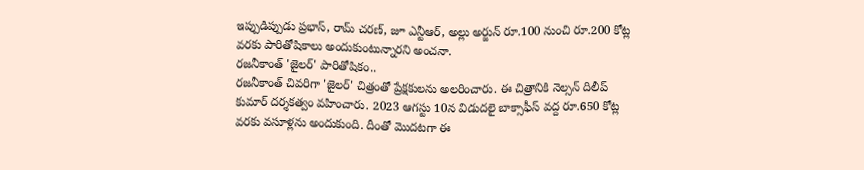ఇప్పుడిప్పుడు ప్రభాస్, రామ్ చరణ్, జూ ఎన్టీఆర్, అల్లు అర్జున్ రూ.100 నుంచి రూ.200 కోట్ల వరకు పారితోషికాలు అందుకుంటున్నారని అంచనా.
రజనీకాంత్ 'జైలర్' పారితోషికం..
రజనీకాంత్ చివరిగా 'జైలర్' చిత్రంతో ప్రేక్షకులను అలరించారు. ఈ చిత్రానికి నెల్సన్ దిలీప్ కుమార్ దర్శకత్వం వహించారు. 2023 ఆగస్టు 10న విడుదలై బాక్సాఫీస్ వద్ద రూ.650 కోట్ల వరకు వసూళ్లను అందుకుంది. దీంతో మొదటగా ఈ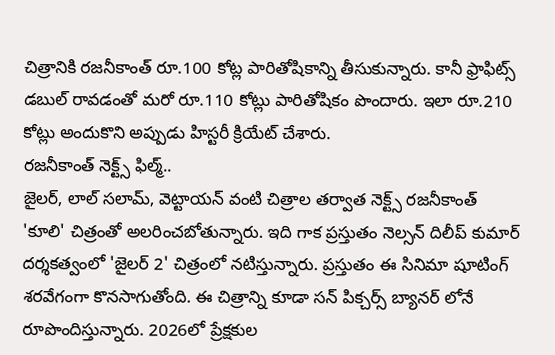చిత్రానికి రజనీకాంత్ రూ.100 కోట్ల పారితోషికాన్ని తీసుకున్నారు. కానీ ఫ్రాఫిట్స్ డబుల్ రావడంతో మరో రూ.110 కోట్లు పారితోషికం పొందారు. ఇలా రూ.210 కోట్లు అందుకొని అప్పుడు హిస్టరీ క్రియేట్ చేశారు.
రజనీకాంత్ నెక్ట్స్ ఫిల్మ్..
జైలర్, లాల్ సలామ్, వెట్టాయన్ వంటి చిత్రాల తర్వాత నెక్ట్స్ రజనీకాంత్ 'కూలి' చిత్రంతో అలరించబోతున్నారు. ఇది గాక ప్రస్తుతం నెల్సన్ దిలీప్ కుమార్ దర్శకత్వంలో 'జైలర్ 2' చిత్రంలో నటిస్తున్నారు. ప్రస్తుతం ఈ సినిమా షూటింగ్ శరవేగంగా కొనసాగుతోంది. ఈ చిత్రాన్ని కూడా సన్ పిక్చర్స్ బ్యానర్ లోనే రూపొందిస్తున్నారు. 2026లో ప్రేక్షకుల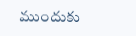ముందుకు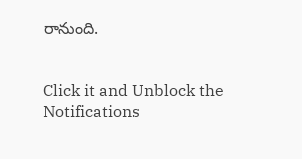రానుంది.


Click it and Unblock the Notifications